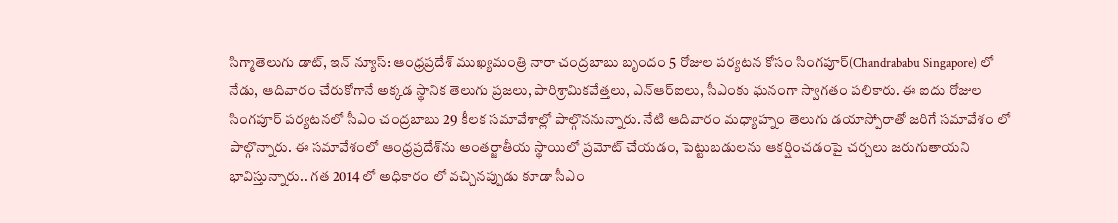సిగ్మాతెలుగు డాట్, ఇన్ న్యూస్: ఆంధ్రప్రదేశ్ ముఖ్యమంత్రి నారా చంద్రబాబు బృందం 5 రోజుల పర్యటన కోసం సింగపూర్‌(Chandrababu Singapore) లో నేడు, ఆదివారం చేరుకోగానే అక్కడ స్థానిక తెలుగు ప్రజలు, పారిశ్రామికవేత్తలు, ఎన్ఆర్ఐలు, సీఎంకు ఘనంగా స్వాగతం పలికారు. ఈ ఐదు రోజుల సింగపూర్ పర్యటనలో సీఎం చంద్రబాబు 29 కీలక సమావేశాల్లో పాల్గొననున్నారు. నేటి ఆదివారం మధ్యాహ్నం తెలుగు డయాస్పోరాతో జరిగే సమావేశం లో పాల్గొన్నారు. ఈ సమావేశంలో ఆంధ్రప్రదేశ్‌ను అంతర్జాతీయ స్థాయిలో ప్రమోట్ చేయడం, పెట్టుబడులను ఆకర్షించడంపై చర్చలు జరుగుతాయని భావిస్తున్నారు.. గత 2014 లో అధికారం లో వచ్చినప్పుడు కూడా సీఎం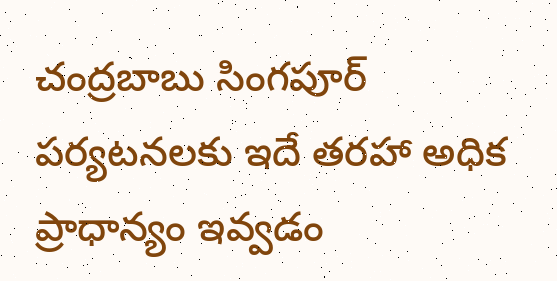చంద్రబాబు సింగపూర్ పర్యటనలకు ఇదే తరహా అధిక ప్రాధాన్యం ఇవ్వడం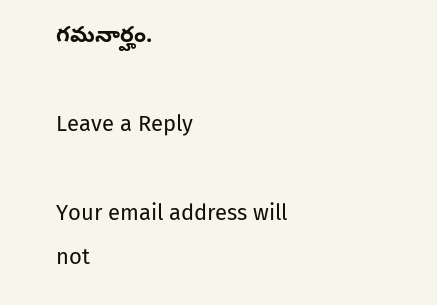గమనార్హం.

Leave a Reply

Your email address will not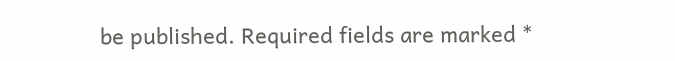be published. Required fields are marked *